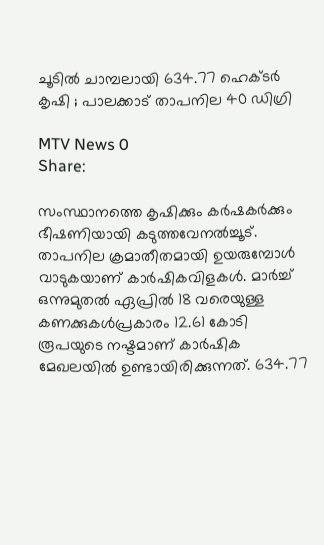ചൂടിൽ ചാമ്പലായി 634.77 ഹെക്ടർ കൃഷി ; പാലക്കാട്‌ താപനില 40 ഡിഗ്രി

MTV News 0
Share:

സംസ്ഥാനത്തെ കൃഷിക്കും കർഷകർക്കും ഭീഷണിയായി കടുത്തവേനൽച്ചൂട്‌. താപനില ക്രമാതീതമായി ഉയരുമ്പോൾ വാടുകയാണ്‌ കാർഷികവിളകൾ. മാർച്ച്‌ ഒന്നുമുതൽ ഏപ്രിൽ 18 വരെയുള്ള കണക്കുകൾപ്രകാരം 12.61 കോടി രൂപയുടെ നഷ്ടമാണ്‌ കാർഷിക മേഖലയിൽ ഉണ്ടായിരിക്കുന്നത്‌. 634.77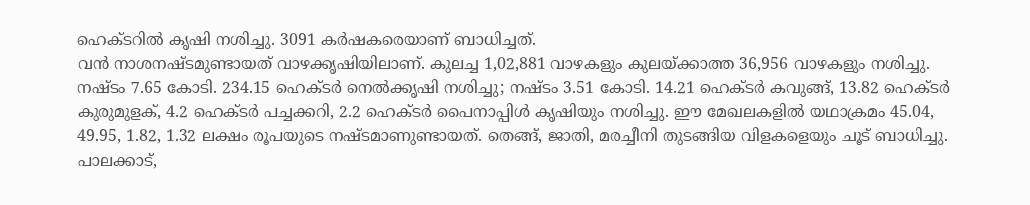ഹെക്ടറിൽ കൃഷി നശിച്ചു. 3091 കർഷകരെയാണ്‌ ബാധിച്ചത്‌.
വൻ നാശനഷ്ടമുണ്ടായത്‌ വാഴക്കൃഷിയിലാണ്‌. കുലച്ച 1,02,881 വാഴകളും കുലയ്‌ക്കാത്ത 36,956 വാഴകളും നശിച്ചു. നഷ്ടം 7.65 കോടി. 234.15 ഹെക്ടർ നെൽക്കൃഷി നശിച്ചു; നഷ്ടം 3.51 കോടി. 14.21 ഹെക്ടർ കവുങ്ങ്‌, 13.82 ഹെക്ടർ കുരുമുളക്‌, 4.2 ഹെക്ടർ പച്ചക്കറി, 2.2 ഹെക്ടർ പൈനാപ്പിൾ കൃഷിയും നശിച്ചു. ഈ മേഖലകളിൽ യഥാക്രമം 45.04, 49.95, 1.82, 1.32 ലക്ഷം രൂപയുടെ നഷ്ടമാണുണ്ടായത്‌. തെങ്ങ്‌, ജാതി, മരച്ചീനി തുടങ്ങിയ വിളകളെയും ചൂട്‌ ബാധിച്ചു.
പാലക്കാട്‌,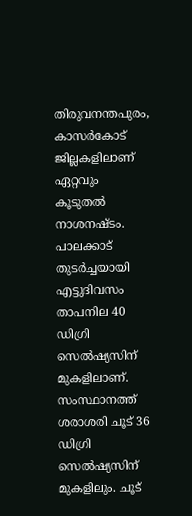തിരുവനന്തപുരം, കാസർകോട്‌ ജില്ലകളിലാണ്‌ ഏറ്റവും കൂടുതൽ നാശനഷ്ടം. പാലക്കാട്‌ തുടർച്ചയായി എട്ടുദിവസം താപനില 40 ഡിഗ്രി സെൽഷ്യസിന്‌ മുകളിലാണ്‌. സംസ്ഥാനത്ത്‌ ശരാശരി ചൂട്‌ 36 ഡിഗ്രി സെൽഷ്യസിന്‌ മുകളിലും. ചൂട്‌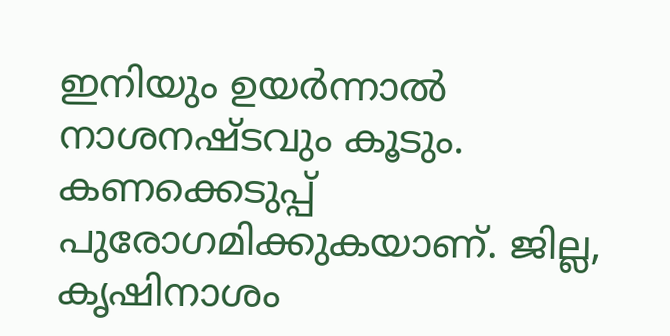ഇനിയും ഉയർന്നാൽ നാശനഷ്ടവും കൂടും. കണക്കെടുപ്പ്‌ പുരോഗമിക്കുകയാണ്‌. ജില്ല, കൃഷിനാശം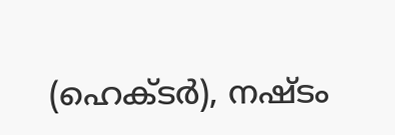(ഹെക്ടർ), നഷ്ടം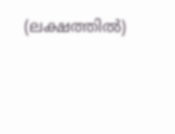(ലക്ഷത്തിൽ)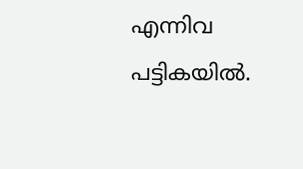എന്നിവ പട്ടികയിൽ.